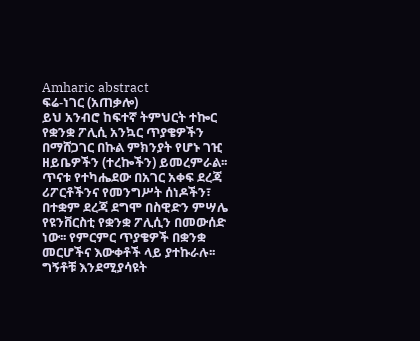Amharic abstract
ፍሬ-ነገር (አጠቃሎ)
ይህ አንብሮ ከፍተኛ ትምህርት ተኰር የቋንቋ ፖሊሲ አንኳር ጥያቄዎችን በማሸጋገር በኩል ምክንያት የሆኑ ገዢ ዘይቤዎችን (ተረኰችን) ይመረምራል፡፡ ጥናቱ የተካሔደው በአገር አቀፍ ደረጃ ሪፖርቶችንና የመንግሥት ሰነዶችን፣ በተቋም ደረጃ ደግሞ በስዊድን ምሣሌ የዩንቨርስቲ የቋንቋ ፖሊሲን በመውሰድ ነው፡፡ የምርምር ጥያቄዎች በቋንቋ መርሆችና እውቀቶች ላይ ያተኩራሉ፡፡
ግኝቶቹ እንደሚያሳዩት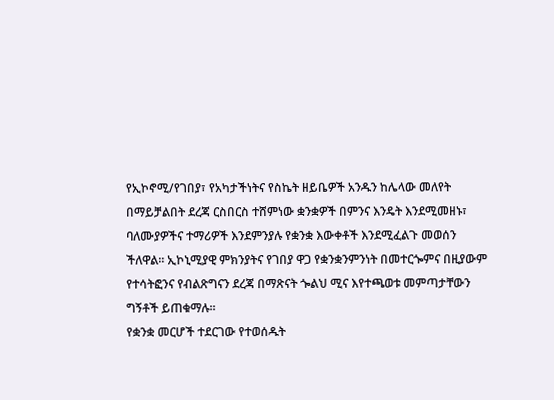የኢኮኖሚ/የገበያ፣ የአካታችነትና የስኬት ዘይቤዎች አንዱን ከሌላው መለየት በማይቻልበት ደረጃ ርስበርስ ተሸምነው ቋንቋዎች በምንና እንዴት እንደሚመዘኑ፣ ባለሙያዎችና ተማሪዎች እንደምንያሉ የቋንቋ እውቀቶች እንደሚፈልጉ መወሰን ችለዋል፡፡ ኢኮኒሚያዊ ምክንያትና የገበያ ዋጋ የቋንቋንምንነት በመተርጐምና በዚያውም የተሳትፎንና የብልጽግናን ደረጃ በማጽናት ጐልህ ሚና እየተጫወቱ መምጣታቸውን ግኝቶች ይጠቁማሉ፡፡
የቋንቋ መርሆች ተደርገው የተወሰዱት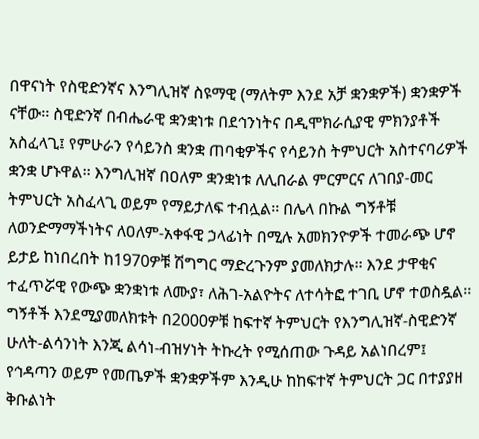በዋናነት የስዊድንኛና እንግሊዝኛ ስዩማዊ (ማለትም እንደ አቻ ቋንቋዎች) ቋንቋዎች ናቸው፡፡ ስዊድንኛ በብሔራዊ ቋንቋነቱ በደኅንነትና በዲሞክራሲያዊ ምክንያቶች አስፈላጊ፤ የምሁራን የሳይንስ ቋንቋ ጠባቂዎችና የሳይንስ ትምህርት አስተናባሪዎች ቋንቋ ሆኑዋል፡፡ እንግሊዝኛ በዐለም ቋንቋነቱ ለሊበራል ምርምርና ለገበያ-መር ትምህርት አስፈላጊ ወይም የማይታለፍ ተብሏል፡፡ በሌላ በኩል ግኝቶቹ ለወንድማማችነትና ለዐለም-አቀፋዊ ኃላፊነት በሚሉ አመክንዮዎች ተመራጭ ሆኖ ይታይ ከነበረበት ከ1970ዎቹ ሽግግር ማድረጉንም ያመለክታሉ፡፡ እንደ ታዋቂና ተፈጥሯዊ የውጭ ቋንቋነቱ ለሙያ፣ ለሕገ-አልዮትና ለተሳትፎ ተገቢ ሆኖ ተወስዷል፡፡
ግኝቶች እንደሚያመለክቱት በ2000ዎቹ ከፍተኛ ትምህርት የእንግሊዝኛ-ስዊድንኛ ሁለት-ልሳንነት እንጂ ልሳነ-ብዝሃነት ትኩረት የሚሰጠው ጉዳይ አልነበረም፤ የኅዳጣን ወይም የመጤዎች ቋንቋዎችም እንዲሁ ከከፍተኛ ትምህርት ጋር በተያያዘ ቅቡልነት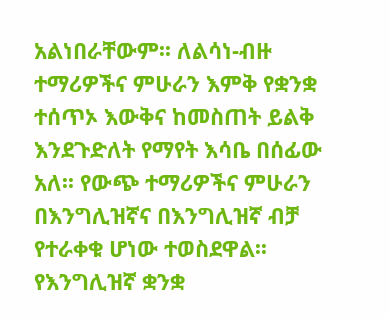አልነበራቸውም፡፡ ለልሳነ-ብዙ ተማሪዎችና ምሁራን እምቅ የቋንቋ ተሰጥኦ እውቅና ከመስጠት ይልቅ እንደጉድለት የማየት እሳቤ በሰፊው አለ፡፡ የውጭ ተማሪዎችና ምሁራን በእንግሊዝኛና በእንግሊዝኛ ብቻ የተራቀቁ ሆነው ተወስደዋል፡፡ የእንግሊዝኛ ቋንቋ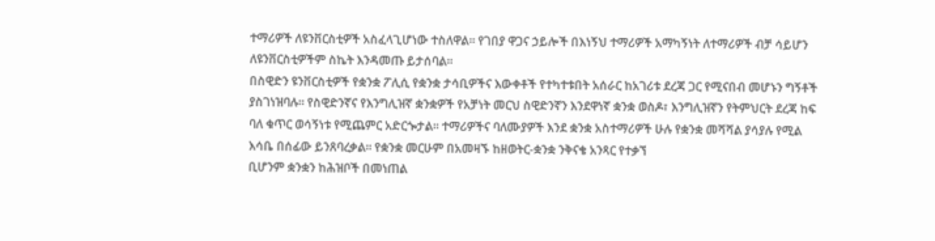ተማሪዎች ለዩንቨርስቲዎች አስፈላጊሆነው ተስለዋል፡፡ የገበያ ዋጋና ኃይሎች በእነኝህ ተማሪዎች አማካኝነት ለተማሪዎች ብቻ ሳይሆን ለዩንቨርስቲዎችም ስኬት እንዳመጡ ይታሰባል፡፡
በስዊድን ዩንቨርስቲዎች የቋንቋ ፖሊሲ የቋንቋ ታሳቢዎችና እውቀቶች የተካተቱበት አሰራር ከአገሪቱ ደረጃ ጋር የሚናበብ መሆኑን ግኝቶች ያስገነዝባሉ፡፡ የስዊድንኛና የእንግሊዝኛ ቋንቋዎች የአቻነት መርህ ስዊድንኛን እንደዋነኛ ቋንቋ ወስዶ፣ እንግሊዝኛን የትምህርት ደረጃ ከፍ ባለ ቁጥር ወሳኝነቱ የሚጨምር አድርጐታል፡፡ ተማሪዎችና ባለሙያዎች እንደ ቋንቋ አስተማሪዎች ሁሉ የቋንቋ መሻሻል ያሳያሉ የሚል እሳቤ በሰፊው ይንጸባረቃል፡፡ የቋንቋ መርሁም በአመዛኙ ከዘወትር-ቋንቋ ንቅናቄ አንጻር የተቃኘ
ቢሆንም ቋንቋን ከሕዝቦች በመነጠል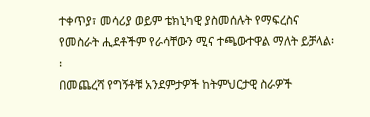ተቀጥያ፣ መሳሪያ ወይም ቴክኒካዊ ያስመሰሉት የማፍረስና የመስራት ሒደቶችም የራሳቸውን ሚና ተጫውተዋል ማለት ይቻላል፡፡
በመጨረሻ የግኝቶቹ አንደምታዎች ከትምህርታዊ ስራዎች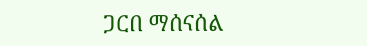ጋርበ ማሰናሰል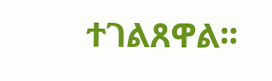ተገልጸዋል፡፡